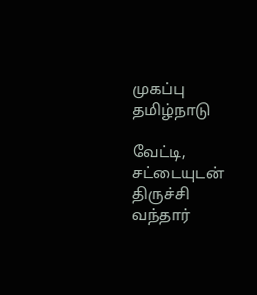முகப்பு
தமிழ்நாடு

வேட்டி, சட்டையுடன் திருச்சி வந்தார்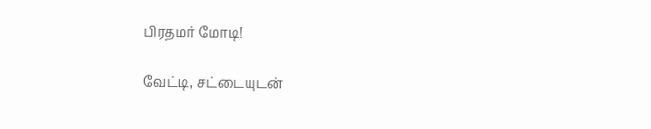பிரதமர் மோடி!

வேட்டி, சட்டையுடன்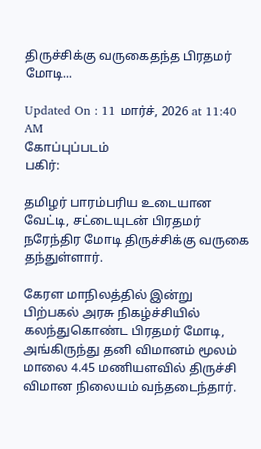திருச்சிக்கு வருகைதந்த பிரதமர் மோடி...

Updated On : 11 மார்ச், 2026 at 11:40 AM
கோப்புப்படம்
பகிர்:

தமிழர் பாரம்பரிய உடையான வேட்டி, சட்டையுடன் பிரதமர் நரேந்திர மோடி திருச்சிக்கு வருகை தந்துள்ளார்.

கேரள மாநிலத்தில் இன்று பிற்பகல் அரசு நிகழ்ச்சியில் கலந்துகொண்ட பிரதமர் மோடி, அங்கிருந்து தனி விமானம் மூலம் மாலை 4.45 மணியளவில் திருச்சி விமான நிலையம் வந்தடைந்தார்.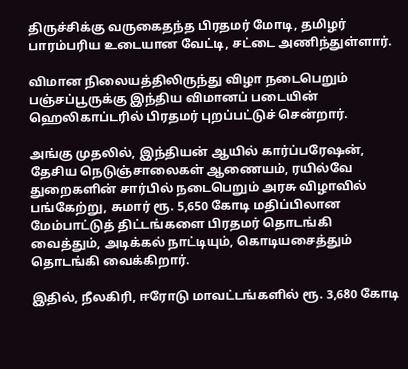திருச்சிக்கு வருகைதந்த பிரதமர் மோடி, தமிழர் பாரம்பரிய உடையான வேட்டி, சட்டை அணிந்துள்ளார்.

விமான நிலையத்திலிருந்து விழா நடைபெறும் பஞ்சப்பூருக்கு இந்திய விமானப் படையின் ஹெலிகாப்டரில் பிரதமர் புறப்பட்டுச் சென்றார்.

அங்கு முதலில், இந்தியன் ஆயில் கார்ப்பரேஷன், தேசிய நெடுஞ்சாலைகள் ஆணையம், ரயில்வே துறைகளின் சார்பில் நடைபெறும் அரசு விழாவில் பங்கேற்று, சுமார் ரூ. 5,650 கோடி மதிப்பிலான மேம்பாட்டுத் திட்டங்களை பிரதமர் தொடங்கி வைத்தும், அடிக்கல் நாட்டியும், கொடியசைத்தும் தொடங்கி வைக்கிறார்.

இதில், நீலகிரி, ஈரோடு மாவட்டங்களில் ரூ. 3,680 கோடி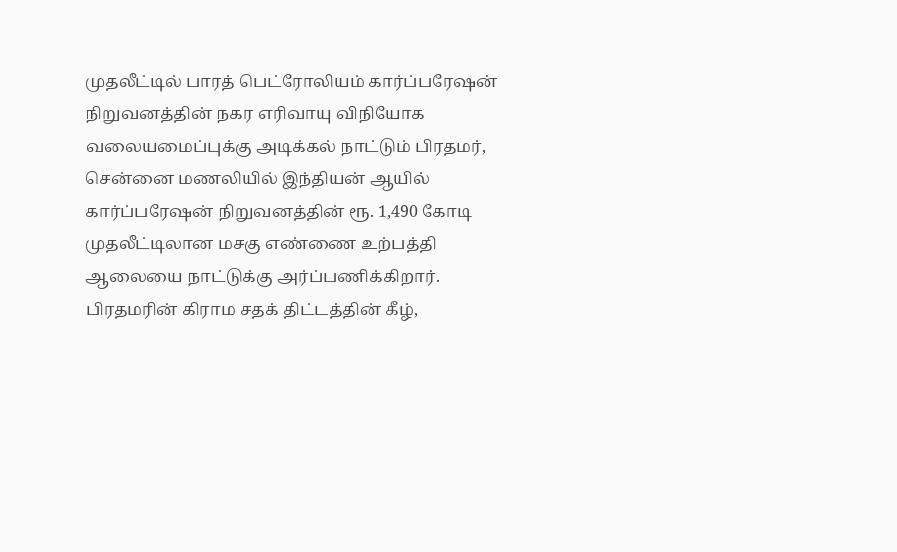முதலீட்டில் பாரத் பெட்ரோலியம் கார்ப்பரேஷன் நிறுவனத்தின் நகர எரிவாயு விநியோக வலையமைப்புக்கு அடிக்கல் நாட்டும் பிரதமர், சென்னை மணலியில் இந்தியன் ஆயில் கார்ப்பரேஷன் நிறுவனத்தின் ரூ. 1,490 கோடி முதலீட்டிலான மசகு எண்ணை உற்பத்தி ஆலையை நாட்டுக்கு அர்ப்பணிக்கிறார். பிரதமரின் கிராம சதக் திட்டத்தின் கீழ்,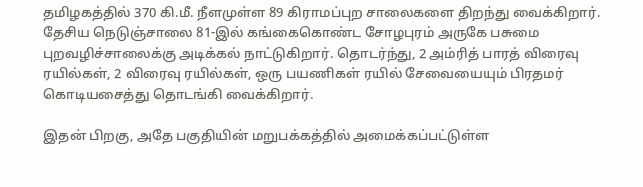தமிழகத்தில் 370 கி.மீ. நீளமுள்ள 89 கிராமப்புற சாலைகளை திறந்து வைக்கிறார். தேசிய நெடுஞ்சாலை 81-இல் கங்கைகொண்ட சோழபுரம் அருகே பசுமை புறவழிச்சாலைக்கு அடிக்கல் நாட்டுகிறார். தொடர்ந்து, 2 அம்ரித் பாரத் விரைவு ரயில்கள், 2 விரைவு ரயில்கள், ஒரு பயணிகள் ரயில் சேவையையும் பிரதமர் கொடியசைத்து தொடங்கி வைக்கிறார்.

இதன் பிறகு, அதே பகுதியின் மறுபக்கத்தில் அமைக்கப்பட்டுள்ள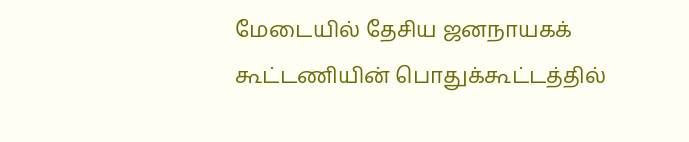மேடையில் தேசிய ஜனநாயகக் கூட்டணியின் பொதுக்கூட்டத்தில்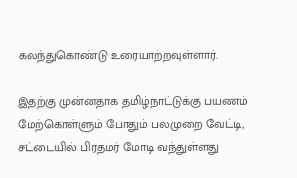கலந்துகொண்டு உரையாற்றவுள்ளார்.

இதற்கு முன்னதாக தமிழ்நாட்டுக்கு பயணம் மேற்கொள்ளும் போதும் பலமுறை வேட்டி, சட்டையில் பிரதமர் மோடி வந்துள்ளது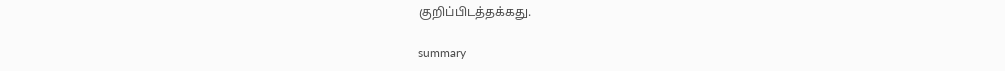குறிப்பிடத்தக்கது.

summary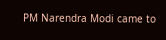PM Narendra Modi came to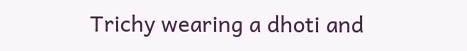Trichy wearing a dhoti and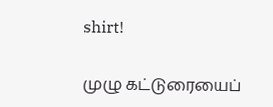shirt!

முழு கட்டுரையைப்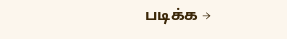படிக்க →